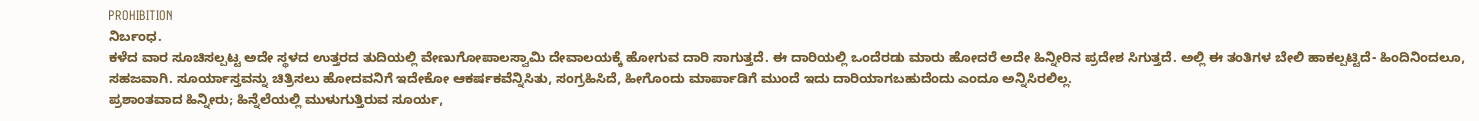PROHIBITION
ನಿರ್ಬಂಧ.
ಕಳೆದ ವಾರ ಸೂಚಿಸಲ್ಪಟ್ಟ ಅದೇ ಸ್ಥಳದ ಉತ್ತರದ ತುದಿಯಲ್ಲಿ ವೇಣುಗೋಪಾಲಸ್ವಾಮಿ ದೇವಾಲಯಕ್ಕೆ ಹೋಗುವ ದಾರಿ ಸಾಗುತ್ತದೆ. ಈ ದಾರಿಯಲ್ಲಿ ಒಂದೆರಡು ಮಾರು ಹೋದರೆ ಅದೇ ಹಿನ್ನೀರಿನ ಪ್ರದೇಶ ಸಿಗುತ್ತದೆ. ಅಲ್ಲಿ ಈ ತಂತಿಗಳ ಬೇಲಿ ಹಾಕಲ್ಪಟ್ಟಿದೆ- ಹಿಂದಿನಿಂದಲೂ, ಸಹಜವಾಗಿ. ಸೂರ್ಯಾಸ್ತವನ್ನು ಚಿತ್ರಿಸಲು ಹೋದವನಿಗೆ ಇದೇಕೋ ಆಕರ್ಷಕವೆನ್ನಿಸಿತು, ಸಂಗ್ರಹಿಸಿದೆ, ಹೀಗೊಂದು ಮಾರ್ಪಾಡಿಗೆ ಮುಂದೆ ಇದು ದಾರಿಯಾಗಬಹುದೆಂದು ಎಂದೂ ಅನ್ನಿಸಿರಲಿಲ್ಲ.
ಪ್ರಶಾಂತವಾದ ಹಿನ್ನೀರು; ಹಿನ್ನೆಲೆಯಲ್ಲಿ ಮುಳುಗುತ್ತಿರುವ ಸೂರ್ಯ,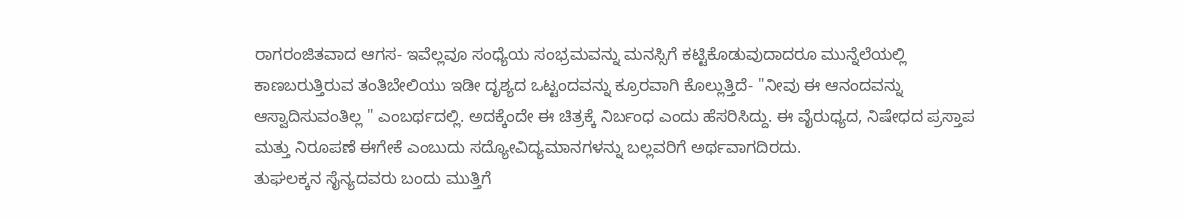ರಾಗರಂಜಿತವಾದ ಆಗಸ- ಇವೆಲ್ಲವೂ ಸಂಧ್ಯೆಯ ಸಂಭ್ರಮವನ್ನು ಮನಸ್ಸಿಗೆ ಕಟ್ಟಿಕೊಡುವುದಾದರೂ ಮುನ್ನೆಲೆಯಲ್ಲಿ ಕಾಣಬರುತ್ತಿರುವ ತಂತಿಬೇಲಿಯು ಇಡೀ ದೃಶ್ಯದ ಒಟ್ಟಂದವನ್ನು ಕ್ರೂರವಾಗಿ ಕೊಲ್ಲುತ್ತಿದೆ- "ನೀವು ಈ ಆನಂದವನ್ನು ಆಸ್ವಾದಿಸುವಂತಿಲ್ಲ " ಎಂಬರ್ಥದಲ್ಲಿ. ಅದಕ್ಕೆಂದೇ ಈ ಚಿತ್ರಕ್ಕೆ ನಿರ್ಬಂಧ ಎಂದು ಹೆಸರಿಸಿದ್ದು. ಈ ವೈರುಧ್ಯದ, ನಿಷೇಧದ ಪ್ರಸ್ತಾಪ ಮತ್ತು ನಿರೂಪಣೆ ಈಗೇಕೆ ಎಂಬುದು ಸದ್ಯೋವಿದ್ಯಮಾನಗಳನ್ನು ಬಲ್ಲವರಿಗೆ ಅರ್ಥವಾಗದಿರದು.
ತುಘಲಕ್ಕನ ಸೈನ್ಯದವರು ಬಂದು ಮುತ್ತಿಗೆ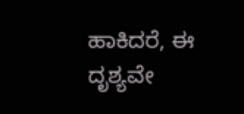ಹಾಕಿದರೆ, ಈ ದೃಶ್ಯವೇ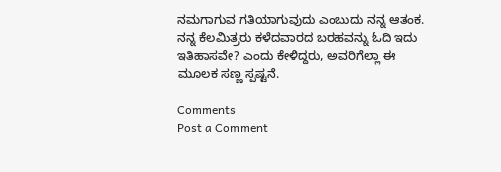ನಮಗಾಗುವ ಗತಿಯಾಗುವುದು ಎಂಬುದು ನನ್ನ ಆತಂಕ. ನನ್ನ ಕೆಲಮಿತ್ರರು ಕಳೆದವಾರದ ಬರಹವನ್ನು ಓದಿ ಇದು ಇತಿಹಾಸವೇ? ಎಂದು ಕೇಳಿದ್ದರು, ಅವರಿಗೆಲ್ಲಾ ಈ ಮೂಲಕ ಸಣ್ಣ ಸ್ಪಷ್ಟನೆ.

Comments
Post a Comment